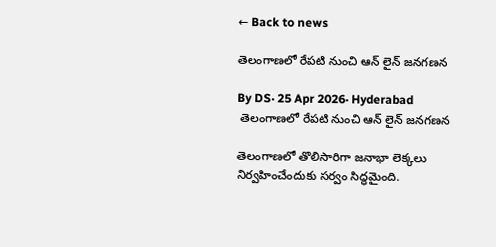← Back to news

తెలంగాణలో రేపటి నుంచి ఆన్ లైన్ జనగణన

By DS· 25 Apr 2026· Hyderabad
 తెలంగాణలో రేపటి నుంచి ఆన్ లైన్ జనగణన

తెలంగాణలో తొలిసారిగా జనాభా లెక్కలు నిర్వహించేందుకు సర్వం సిద్ధమైంది.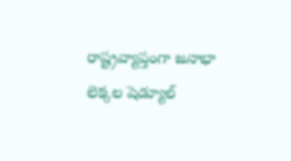రాష్ట్రవ్యాప్తంగా జనాభా లెక్కల షెడ్యూల్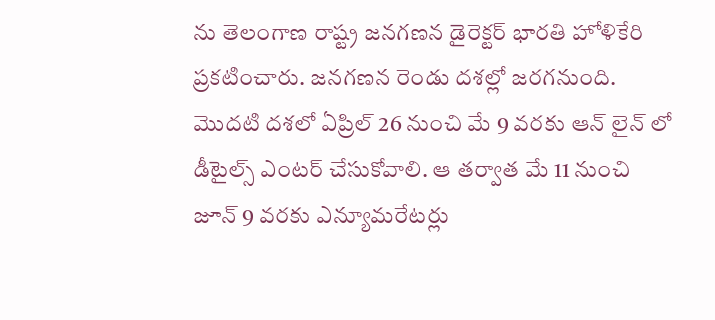ను తెలంగాణ రాష్ట్ర జనగణన డైరెక్టర్ భారతి హోళికేరి ప్రకటించారు. జనగణన రెండు దశల్లో జరగనుంది. మొదటి దశలో ఏప్రిల్ 26 నుంచి మే 9 వరకు ఆన్ లైన్ లో డీటైల్స్ ఎంటర్ చేసుకోవాలి. ఆ తర్వాత మే 11 నుంచి జూన్ 9 వరకు ఎన్యూమరేటర్లు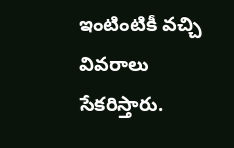ఇంటింటికీ వచ్చి వివరాలు సేకరిస్తారు.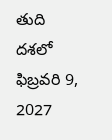తుది దశలో ఫిబ్రవరి 9, 2027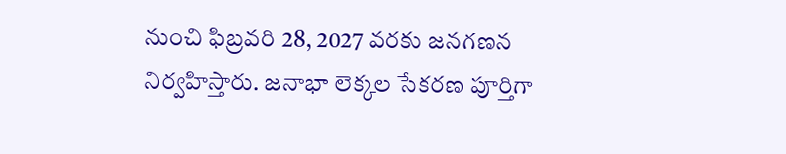నుంచి ఫిబ్రవరి 28, 2027 వరకు జనగణన నిర్వహిస్తారు. జనాభా లెక్కల సేకరణ పూర్తిగా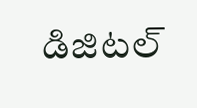డిజిటల్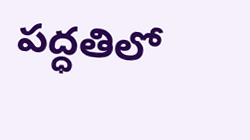పద్ధతిలో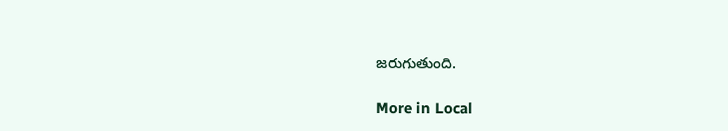జరుగుతుంది.

More in Local